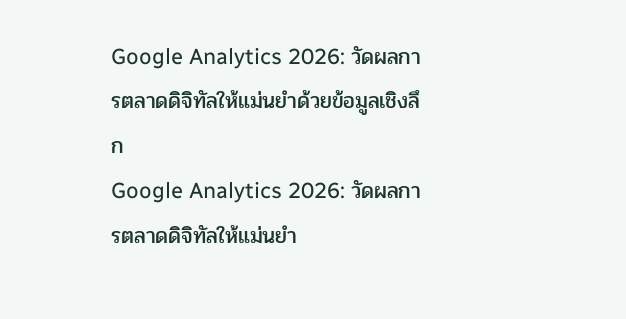Google Analytics 2026: วัดผลการตลาดดิจิทัลให้แม่นยำด้วยข้อมูลเชิงลึก
Google Analytics 2026: วัดผลการตลาดดิจิทัลให้แม่นยำ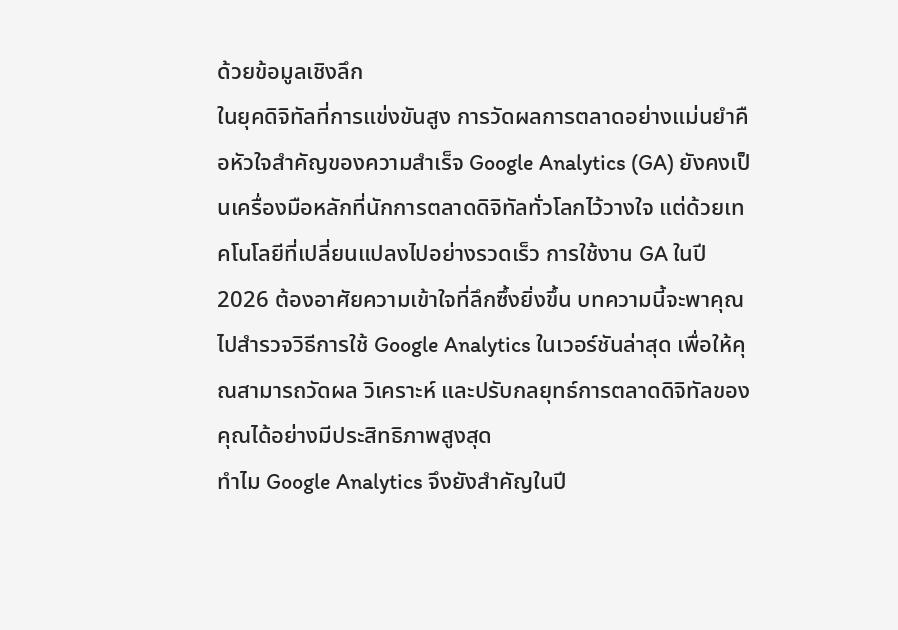ด้วยข้อมูลเชิงลึก
ในยุคดิจิทัลที่การแข่งขันสูง การวัดผลการตลาดอย่างแม่นยำคือหัวใจสำคัญของความสำเร็จ Google Analytics (GA) ยังคงเป็นเครื่องมือหลักที่นักการตลาดดิจิทัลทั่วโลกไว้วางใจ แต่ด้วยเทคโนโลยีที่เปลี่ยนแปลงไปอย่างรวดเร็ว การใช้งาน GA ในปี 2026 ต้องอาศัยความเข้าใจที่ลึกซึ้งยิ่งขึ้น บทความนี้จะพาคุณไปสำรวจวิธีการใช้ Google Analytics ในเวอร์ชันล่าสุด เพื่อให้คุณสามารถวัดผล วิเคราะห์ และปรับกลยุทธ์การตลาดดิจิทัลของคุณได้อย่างมีประสิทธิภาพสูงสุด
ทำไม Google Analytics จึงยังสำคัญในปี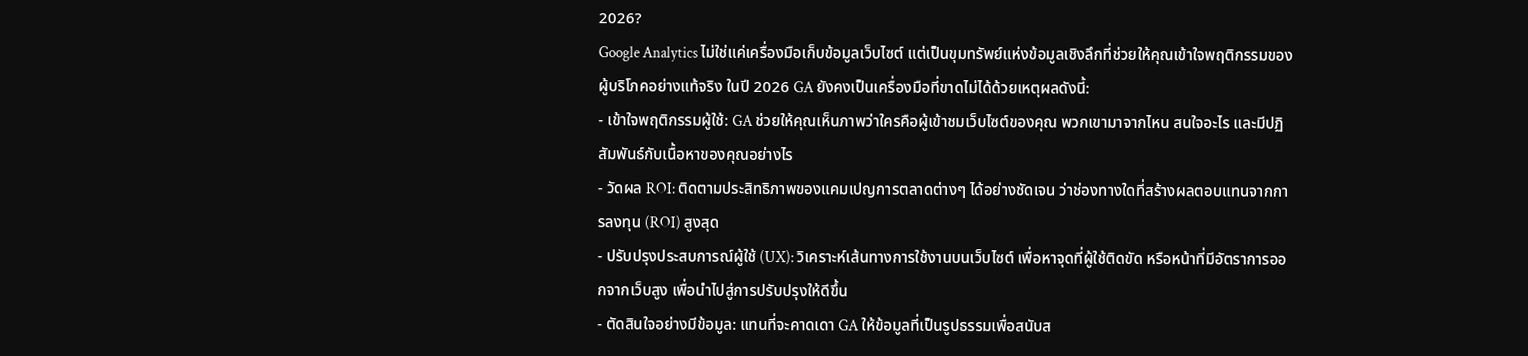2026?
Google Analytics ไม่ใช่แค่เครื่องมือเก็บข้อมูลเว็บไซต์ แต่เป็นขุมทรัพย์แห่งข้อมูลเชิงลึกที่ช่วยให้คุณเข้าใจพฤติกรรมของผู้บริโภคอย่างแท้จริง ในปี 2026 GA ยังคงเป็นเครื่องมือที่ขาดไม่ได้ด้วยเหตุผลดังนี้:
- เข้าใจพฤติกรรมผู้ใช้: GA ช่วยให้คุณเห็นภาพว่าใครคือผู้เข้าชมเว็บไซต์ของคุณ พวกเขามาจากไหน สนใจอะไร และมีปฏิสัมพันธ์กับเนื้อหาของคุณอย่างไร
- วัดผล ROI: ติดตามประสิทธิภาพของแคมเปญการตลาดต่างๆ ได้อย่างชัดเจน ว่าช่องทางใดที่สร้างผลตอบแทนจากการลงทุน (ROI) สูงสุด
- ปรับปรุงประสบการณ์ผู้ใช้ (UX): วิเคราะห์เส้นทางการใช้งานบนเว็บไซต์ เพื่อหาจุดที่ผู้ใช้ติดขัด หรือหน้าที่มีอัตราการออกจากเว็บสูง เพื่อนำไปสู่การปรับปรุงให้ดีขึ้น
- ตัดสินใจอย่างมีข้อมูล: แทนที่จะคาดเดา GA ให้ข้อมูลที่เป็นรูปธรรมเพื่อสนับส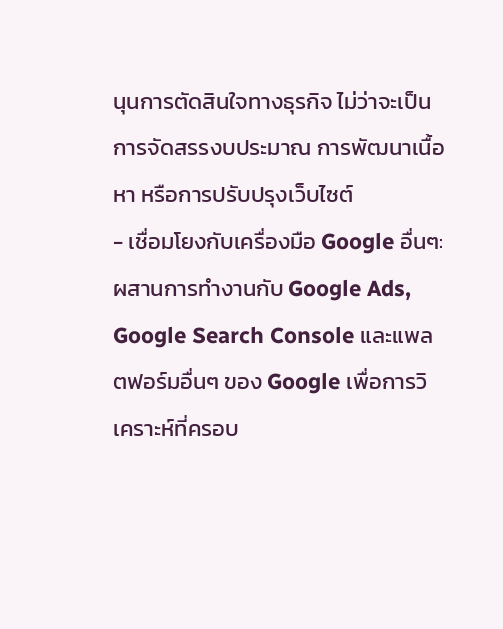นุนการตัดสินใจทางธุรกิจ ไม่ว่าจะเป็นการจัดสรรงบประมาณ การพัฒนาเนื้อหา หรือการปรับปรุงเว็บไซต์
- เชื่อมโยงกับเครื่องมือ Google อื่นๆ: ผสานการทำงานกับ Google Ads, Google Search Console และแพลตฟอร์มอื่นๆ ของ Google เพื่อการวิเคราะห์ที่ครอบ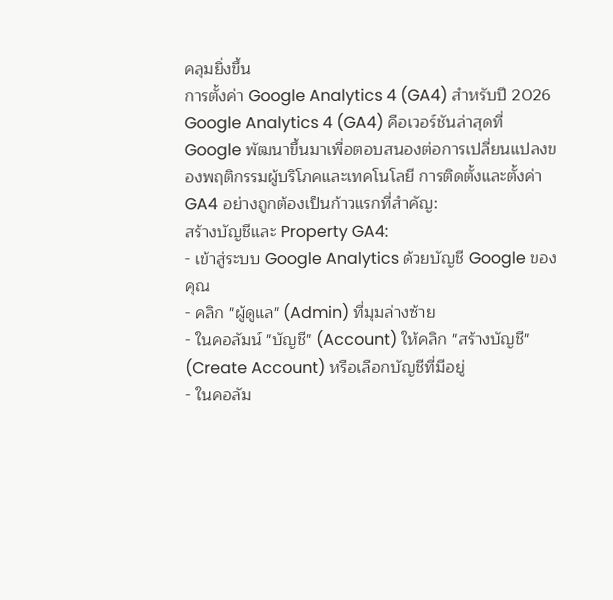คลุมยิ่งขึ้น
การตั้งค่า Google Analytics 4 (GA4) สำหรับปี 2026
Google Analytics 4 (GA4) คือเวอร์ชันล่าสุดที่ Google พัฒนาขึ้นมาเพื่อตอบสนองต่อการเปลี่ยนแปลงของพฤติกรรมผู้บริโภคและเทคโนโลยี การติดตั้งและตั้งค่า GA4 อย่างถูกต้องเป็นก้าวแรกที่สำคัญ:
สร้างบัญชีและ Property GA4:
- เข้าสู่ระบบ Google Analytics ด้วยบัญชี Google ของคุณ
- คลิก "ผู้ดูแล" (Admin) ที่มุมล่างซ้าย
- ในคอลัมน์ "บัญชี" (Account) ให้คลิก "สร้างบัญชี" (Create Account) หรือเลือกบัญชีที่มีอยู่
- ในคอลัม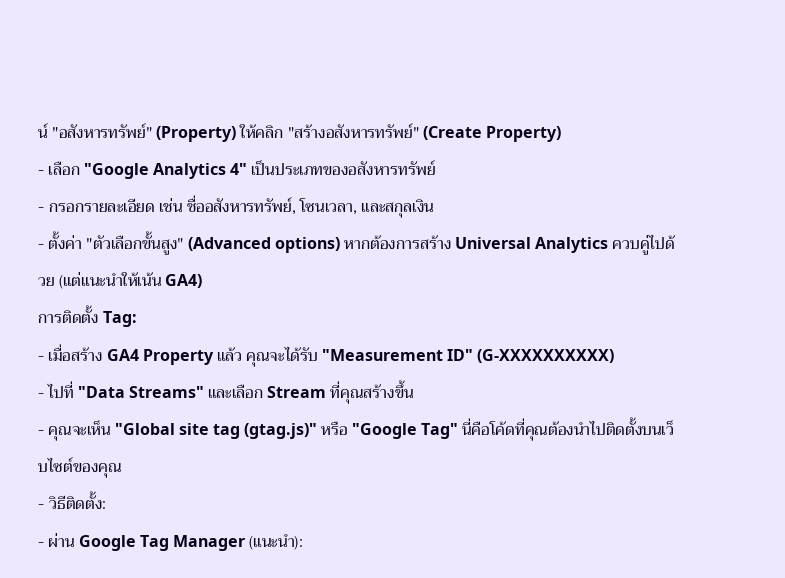น์ "อสังหารทรัพย์" (Property) ให้คลิก "สร้างอสังหารทรัพย์" (Create Property)
- เลือก "Google Analytics 4" เป็นประเภทของอสังหารทรัพย์
- กรอกรายละเอียด เช่น ชื่ออสังหารทรัพย์, โซนเวลา, และสกุลเงิน
- ตั้งค่า "ตัวเลือกขั้นสูง" (Advanced options) หากต้องการสร้าง Universal Analytics ควบคู่ไปด้วย (แต่แนะนำให้เน้น GA4)
การติดตั้ง Tag:
- เมื่อสร้าง GA4 Property แล้ว คุณจะได้รับ "Measurement ID" (G-XXXXXXXXXX)
- ไปที่ "Data Streams" และเลือก Stream ที่คุณสร้างขึ้น
- คุณจะเห็น "Global site tag (gtag.js)" หรือ "Google Tag" นี่คือโค้ดที่คุณต้องนำไปติดตั้งบนเว็บไซต์ของคุณ
- วิธีติดตั้ง:
- ผ่าน Google Tag Manager (แนะนำ):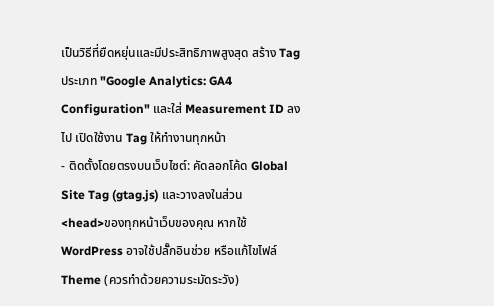เป็นวิธีที่ยืดหยุ่นและมีประสิทธิภาพสูงสุด สร้าง Tag ประเภท "Google Analytics: GA4 Configuration" และใส่ Measurement ID ลงไป เปิดใช้งาน Tag ให้ทำงานทุกหน้า
- ติดตั้งโดยตรงบนเว็บไซต์: คัดลอกโค้ด Global Site Tag (gtag.js) และวางลงในส่วน
<head>ของทุกหน้าเว็บของคุณ หากใช้ WordPress อาจใช้ปลั๊กอินช่วย หรือแก้ไขไฟล์ Theme (ควรทำด้วยความระมัดระวัง)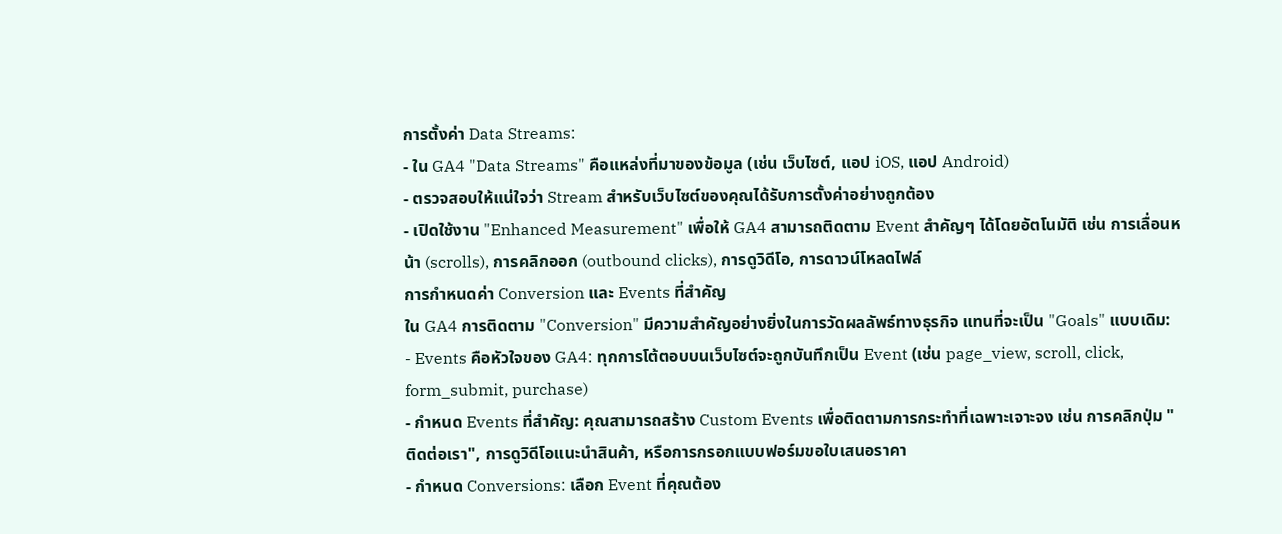การตั้งค่า Data Streams:
- ใน GA4 "Data Streams" คือแหล่งที่มาของข้อมูล (เช่น เว็บไซต์, แอป iOS, แอป Android)
- ตรวจสอบให้แน่ใจว่า Stream สำหรับเว็บไซต์ของคุณได้รับการตั้งค่าอย่างถูกต้อง
- เปิดใช้งาน "Enhanced Measurement" เพื่อให้ GA4 สามารถติดตาม Event สำคัญๆ ได้โดยอัตโนมัติ เช่น การเลื่อนหน้า (scrolls), การคลิกออก (outbound clicks), การดูวิดีโอ, การดาวน์โหลดไฟล์
การกำหนดค่า Conversion และ Events ที่สำคัญ
ใน GA4 การติดตาม "Conversion" มีความสำคัญอย่างยิ่งในการวัดผลลัพธ์ทางธุรกิจ แทนที่จะเป็น "Goals" แบบเดิม:
- Events คือหัวใจของ GA4: ทุกการโต้ตอบบนเว็บไซต์จะถูกบันทึกเป็น Event (เช่น page_view, scroll, click, form_submit, purchase)
- กำหนด Events ที่สำคัญ: คุณสามารถสร้าง Custom Events เพื่อติดตามการกระทำที่เฉพาะเจาะจง เช่น การคลิกปุ่ม "ติดต่อเรา", การดูวิดีโอแนะนำสินค้า, หรือการกรอกแบบฟอร์มขอใบเสนอราคา
- กำหนด Conversions: เลือก Event ที่คุณต้อง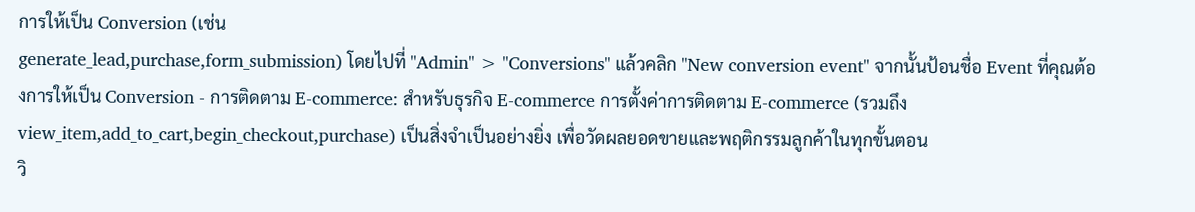การให้เป็น Conversion (เช่น
generate_lead,purchase,form_submission) โดยไปที่ "Admin" > "Conversions" แล้วคลิก "New conversion event" จากนั้นป้อนชื่อ Event ที่คุณต้องการให้เป็น Conversion - การติดตาม E-commerce: สำหรับธุรกิจ E-commerce การตั้งค่าการติดตาม E-commerce (รวมถึง
view_item,add_to_cart,begin_checkout,purchase) เป็นสิ่งจำเป็นอย่างยิ่ง เพื่อวัดผลยอดขายและพฤติกรรมลูกค้าในทุกขั้นตอน
วิ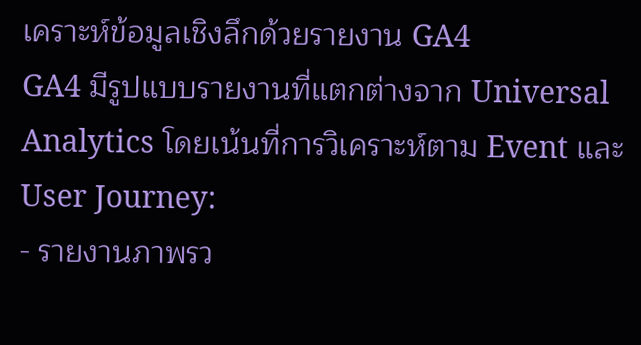เคราะห์ข้อมูลเชิงลึกด้วยรายงาน GA4
GA4 มีรูปแบบรายงานที่แตกต่างจาก Universal Analytics โดยเน้นที่การวิเคราะห์ตาม Event และ User Journey:
- รายงานภาพรว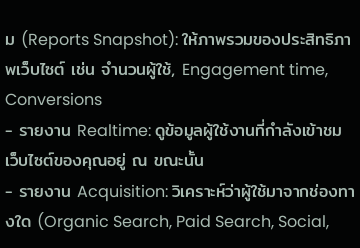ม (Reports Snapshot): ให้ภาพรวมของประสิทธิภาพเว็บไซต์ เช่น จำนวนผู้ใช้, Engagement time, Conversions
- รายงาน Realtime: ดูข้อมูลผู้ใช้งานที่กำลังเข้าชมเว็บไซต์ของคุณอยู่ ณ ขณะนั้น
- รายงาน Acquisition: วิเคราะห์ว่าผู้ใช้มาจากช่องทางใด (Organic Search, Paid Search, Social,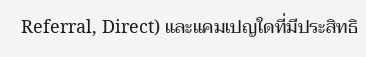Referral, Direct) และแคมเปญใดที่มีประสิทธิ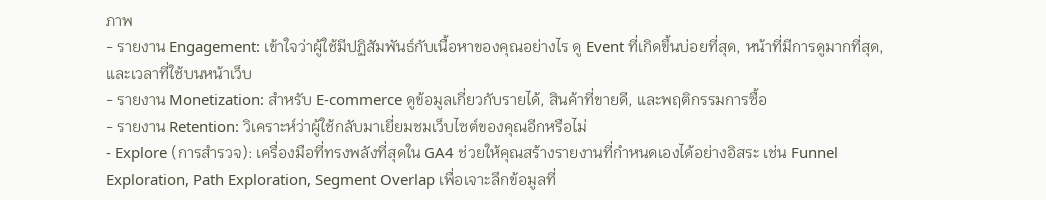ภาพ
- รายงาน Engagement: เข้าใจว่าผู้ใช้มีปฏิสัมพันธ์กับเนื้อหาของคุณอย่างไร ดู Event ที่เกิดขึ้นบ่อยที่สุด, หน้าที่มีการดูมากที่สุด, และเวลาที่ใช้บนหน้าเว็บ
- รายงาน Monetization: สำหรับ E-commerce ดูข้อมูลเกี่ยวกับรายได้, สินค้าที่ขายดี, และพฤติกรรมการซื้อ
- รายงาน Retention: วิเคราะห์ว่าผู้ใช้กลับมาเยี่ยมชมเว็บไซต์ของคุณอีกหรือไม่
- Explore (การสำรวจ): เครื่องมือที่ทรงพลังที่สุดใน GA4 ช่วยให้คุณสร้างรายงานที่กำหนดเองได้อย่างอิสระ เช่น Funnel Exploration, Path Exploration, Segment Overlap เพื่อเจาะลึกข้อมูลที่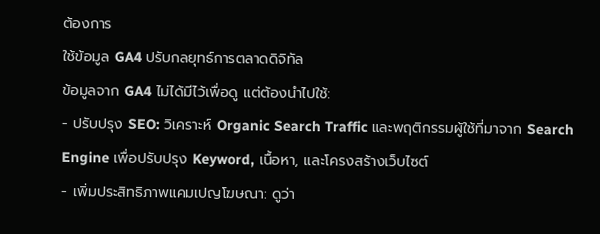ต้องการ
ใช้ข้อมูล GA4 ปรับกลยุทธ์การตลาดดิจิทัล
ข้อมูลจาก GA4 ไม่ได้มีไว้เพื่อดู แต่ต้องนำไปใช้:
- ปรับปรุง SEO: วิเคราะห์ Organic Search Traffic และพฤติกรรมผู้ใช้ที่มาจาก Search Engine เพื่อปรับปรุง Keyword, เนื้อหา, และโครงสร้างเว็บไซต์
- เพิ่มประสิทธิภาพแคมเปญโฆษณา: ดูว่า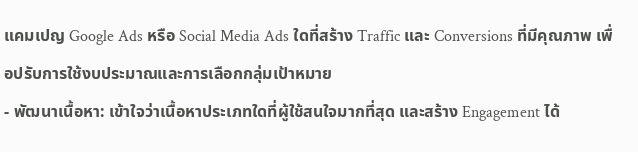แคมเปญ Google Ads หรือ Social Media Ads ใดที่สร้าง Traffic และ Conversions ที่มีคุณภาพ เพื่อปรับการใช้งบประมาณและการเลือกกลุ่มเป้าหมาย
- พัฒนาเนื้อหา: เข้าใจว่าเนื้อหาประเภทใดที่ผู้ใช้สนใจมากที่สุด และสร้าง Engagement ได้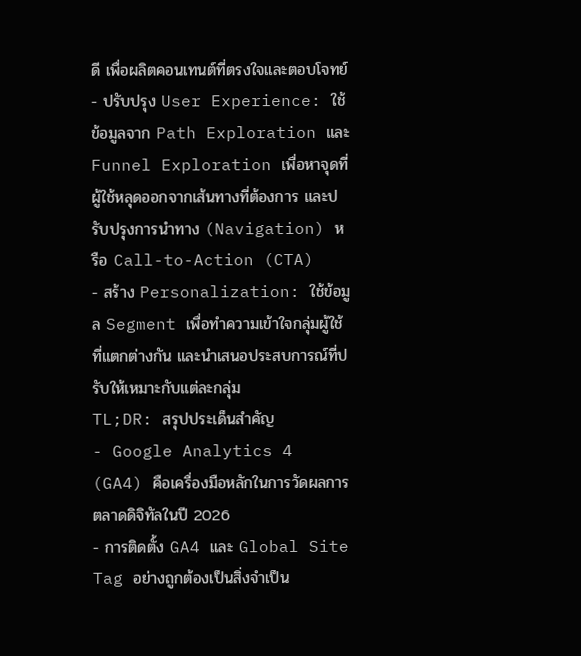ดี เพื่อผลิตคอนเทนต์ที่ตรงใจและตอบโจทย์
- ปรับปรุง User Experience: ใช้ข้อมูลจาก Path Exploration และ Funnel Exploration เพื่อหาจุดที่ผู้ใช้หลุดออกจากเส้นทางที่ต้องการ และปรับปรุงการนำทาง (Navigation) หรือ Call-to-Action (CTA)
- สร้าง Personalization: ใช้ข้อมูล Segment เพื่อทำความเข้าใจกลุ่มผู้ใช้ที่แตกต่างกัน และนำเสนอประสบการณ์ที่ปรับให้เหมาะกับแต่ละกลุ่ม
TL;DR: สรุปประเด็นสำคัญ
- Google Analytics 4 (GA4) คือเครื่องมือหลักในการวัดผลการตลาดดิจิทัลในปี 2026
- การติดตั้ง GA4 และ Global Site Tag อย่างถูกต้องเป็นสิ่งจำเป็น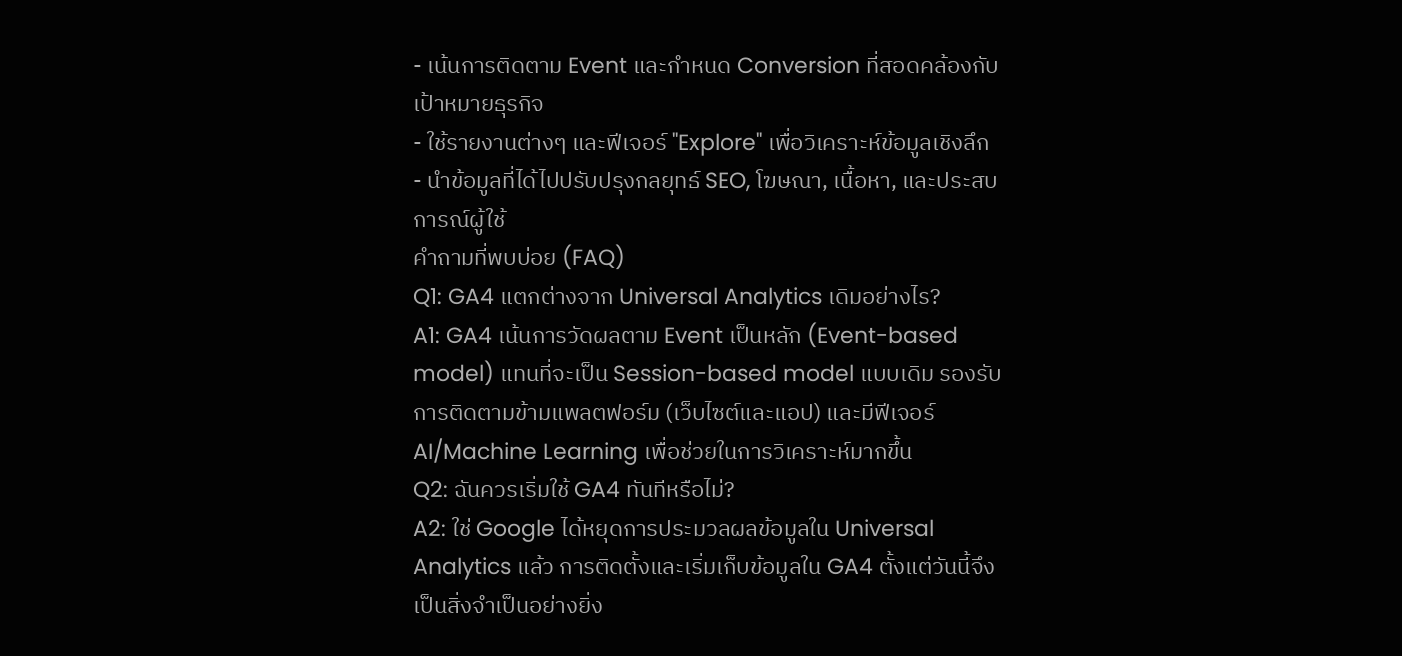- เน้นการติดตาม Event และกำหนด Conversion ที่สอดคล้องกับเป้าหมายธุรกิจ
- ใช้รายงานต่างๆ และฟีเจอร์ "Explore" เพื่อวิเคราะห์ข้อมูลเชิงลึก
- นำข้อมูลที่ได้ไปปรับปรุงกลยุทธ์ SEO, โฆษณา, เนื้อหา, และประสบการณ์ผู้ใช้
คำถามที่พบบ่อย (FAQ)
Q1: GA4 แตกต่างจาก Universal Analytics เดิมอย่างไร?
A1: GA4 เน้นการวัดผลตาม Event เป็นหลัก (Event-based model) แทนที่จะเป็น Session-based model แบบเดิม รองรับการติดตามข้ามแพลตฟอร์ม (เว็บไซต์และแอป) และมีฟีเจอร์ AI/Machine Learning เพื่อช่วยในการวิเคราะห์มากขึ้น
Q2: ฉันควรเริ่มใช้ GA4 ทันทีหรือไม่?
A2: ใช่ Google ได้หยุดการประมวลผลข้อมูลใน Universal Analytics แล้ว การติดตั้งและเริ่มเก็บข้อมูลใน GA4 ตั้งแต่วันนี้จึงเป็นสิ่งจำเป็นอย่างยิ่ง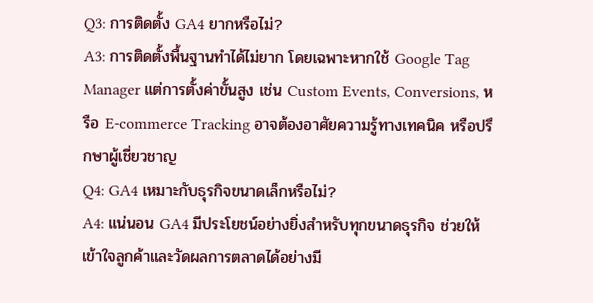Q3: การติดตั้ง GA4 ยากหรือไม่?
A3: การติดตั้งพื้นฐานทำได้ไม่ยาก โดยเฉพาะหากใช้ Google Tag Manager แต่การตั้งค่าขั้นสูง เช่น Custom Events, Conversions, หรือ E-commerce Tracking อาจต้องอาศัยความรู้ทางเทคนิค หรือปรึกษาผู้เชี่ยวชาญ
Q4: GA4 เหมาะกับธุรกิจขนาดเล็กหรือไม่?
A4: แน่นอน GA4 มีประโยชน์อย่างยิ่งสำหรับทุกขนาดธุรกิจ ช่วยให้เข้าใจลูกค้าและวัดผลการตลาดได้อย่างมี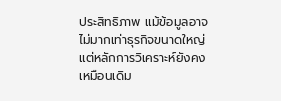ประสิทธิภาพ แม้ข้อมูลอาจไม่มากเท่าธุรกิจขนาดใหญ่ แต่หลักการวิเคราะห์ยังคงเหมือนเดิม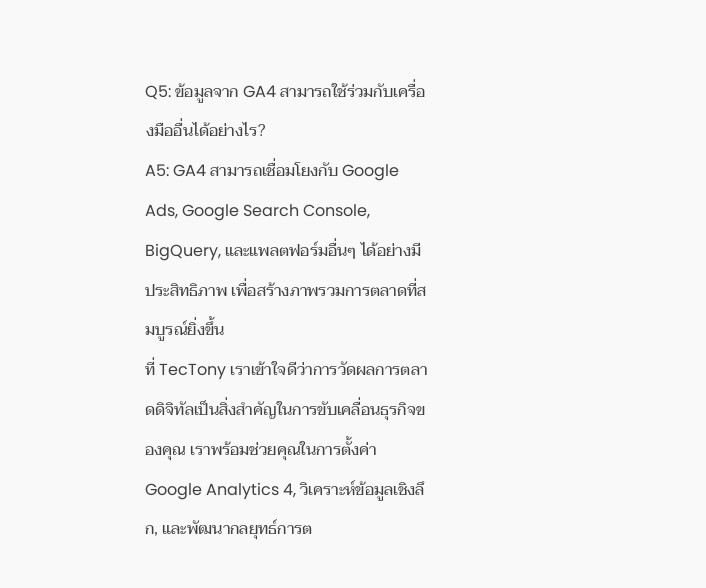Q5: ข้อมูลจาก GA4 สามารถใช้ร่วมกับเครื่องมืออื่นได้อย่างไร?
A5: GA4 สามารถเชื่อมโยงกับ Google Ads, Google Search Console, BigQuery, และแพลตฟอร์มอื่นๆ ได้อย่างมีประสิทธิภาพ เพื่อสร้างภาพรวมการตลาดที่สมบูรณ์ยิ่งขึ้น
ที่ TecTony เราเข้าใจดีว่าการวัดผลการตลาดดิจิทัลเป็นสิ่งสำคัญในการขับเคลื่อนธุรกิจของคุณ เราพร้อมช่วยคุณในการตั้งค่า Google Analytics 4, วิเคราะห์ข้อมูลเชิงลึก, และพัฒนากลยุทธ์การต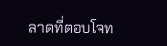ลาดที่ตอบโจท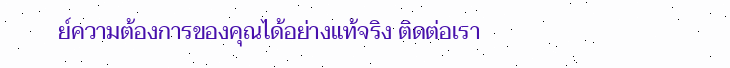ย์ความต้องการของคุณได้อย่างแท้จริง ติดต่อเรา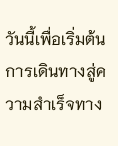วันนี้เพื่อเริ่มต้นการเดินทางสู่ความสำเร็จทาง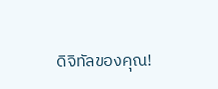ดิจิทัลของคุณ!